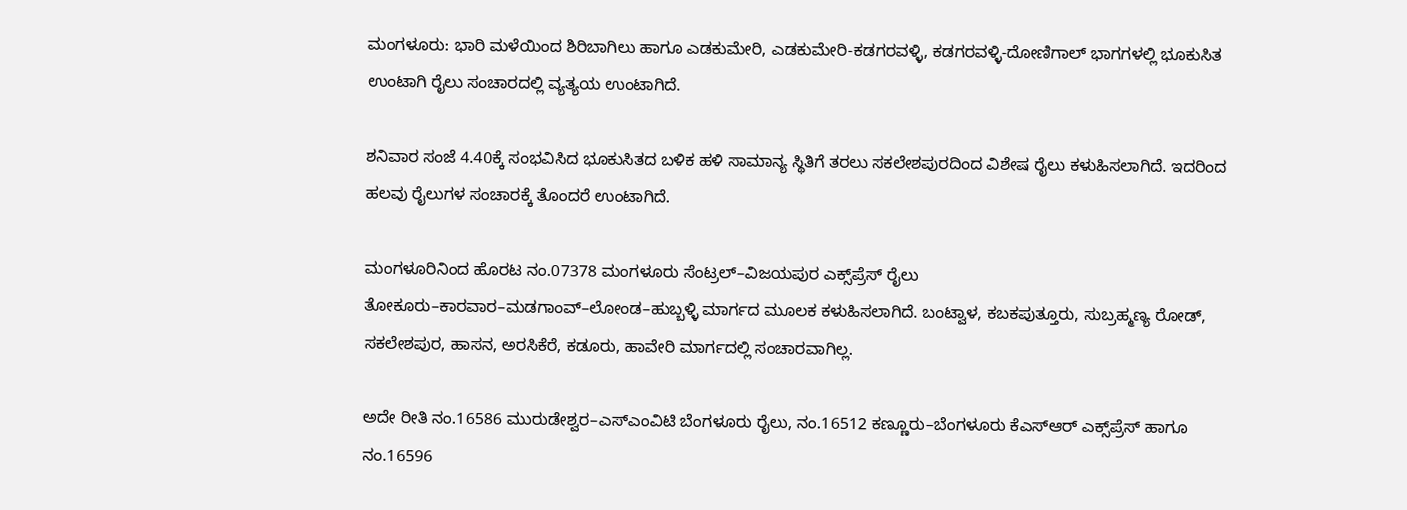ಮಂಗಳೂರು: ಭಾರಿ ಮಳೆಯಿಂದ ಶಿರಿಬಾಗಿಲು ಹಾಗೂ ಎಡಕುಮೇರಿ, ಎಡಕುಮೇರಿ-ಕಡಗರವಳ್ಳಿ, ಕಡಗರವಳ್ಳಿ-ದೋಣಿಗಾಲ್ ಭಾಗಗಳಲ್ಲಿ ಭೂಕುಸಿತ ಉಂಟಾಗಿ ರೈಲು ಸಂಚಾರದಲ್ಲಿ ವ್ಯತ್ಯಯ ಉಂಟಾಗಿದೆ.

ಶನಿವಾರ ಸಂಜೆ 4.40ಕ್ಕೆ ಸಂಭವಿಸಿದ ಭೂಕುಸಿತದ ಬಳಿಕ ಹಳಿ ಸಾಮಾನ್ಯ ಸ್ಥಿತಿಗೆ ತರಲು ಸಕಲೇಶಪುರದಿಂದ ವಿಶೇಷ ರೈಲು ಕಳುಹಿಸಲಾಗಿದೆ. ಇದರಿಂದ ಹಲವು ರೈಲುಗಳ ಸಂಚಾರಕ್ಕೆ ತೊಂದರೆ ಉಂಟಾಗಿದೆ.

ಮಂಗಳೂರಿನಿಂದ ಹೊರಟ ನಂ.07378 ಮಂಗಳೂರು ಸೆಂಟ್ರಲ್–ವಿಜಯಪುರ ಎಕ್ಸ್‌ಪ್ರೆಸ್ ರೈಲು ತೋಕೂರು–ಕಾರವಾರ–ಮಡಗಾಂವ್–ಲೋಂಡ–ಹುಬ್ಬಳ್ಳಿ ಮಾರ್ಗದ ಮೂಲಕ ಕಳುಹಿಸಲಾಗಿದೆ. ಬಂಟ್ವಾಳ, ಕಬಕಪುತ್ತೂರು, ಸುಬ್ರಹ್ಮಣ್ಯ ರೋಡ್, ಸಕಲೇಶಪುರ, ಹಾಸನ, ಅರಸಿಕೆರೆ, ಕಡೂರು, ಹಾವೇರಿ ಮಾರ್ಗದಲ್ಲಿ ಸಂಚಾರವಾಗಿಲ್ಲ.

ಅದೇ ರೀತಿ ನಂ.16586 ಮುರುಡೇಶ್ವರ–ಎಸ್‌ಎಂವಿಟಿ ಬೆಂಗಳೂರು ರೈಲು, ನಂ.16512 ಕಣ್ಣೂರು–ಬೆಂಗಳೂರು ಕೆಎಸ್‌ಆರ್ ಎಕ್ಸ್‌ಪ್ರೆಸ್ ಹಾಗೂ ನಂ.16596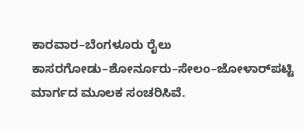ಕಾರವಾರ–ಬೆಂಗಳೂರು ರೈಲು ಕಾಸರಗೋಡು–ಶೋರ್ನೂರು–ಸೇಲಂ–ಜೋಳಾರ್‌ಪಟ್ಟಿ ಮಾರ್ಗದ ಮೂಲಕ ಸಂಚರಿಸಿವೆ.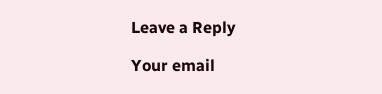Leave a Reply

Your email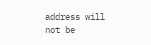address will not be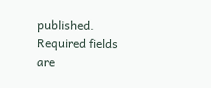published. Required fields are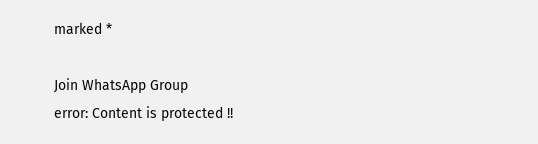marked *

Join WhatsApp Group
error: Content is protected !!